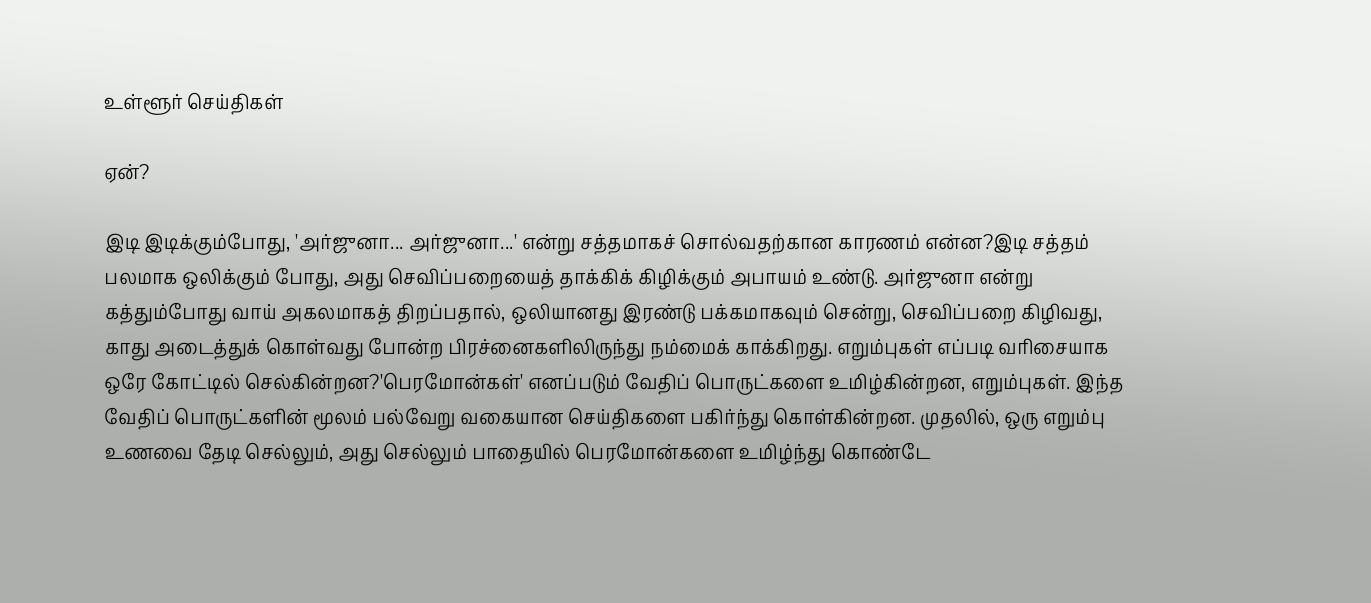உள்ளூர் செய்திகள்

ஏன்?

இடி இடிக்கும்போது, 'அர்ஜுனா... அர்ஜுனா...' என்று சத்தமாகச் சொல்வதற்கான காரணம் என்ன?இடி சத்தம் பலமாக ஒலிக்கும் போது, அது செவிப்பறையைத் தாக்கிக் கிழிக்கும் அபாயம் உண்டு. அர்ஜுனா என்று கத்தும்போது வாய் அகலமாகத் திறப்பதால், ஒலியானது இரண்டு பக்கமாகவும் சென்று, செவிப்பறை கிழிவது, காது அடைத்துக் கொள்வது போன்ற பிரச்னைகளிலிருந்து நம்மைக் காக்கிறது. எறும்புகள் எப்படி வரிசையாக ஒரே கோட்டில் செல்கின்றன?'பெரமோன்கள்' எனப்படும் வேதிப் பொருட்களை உமிழ்கின்றன, எறும்புகள். இந்த வேதிப் பொருட்களின் மூலம் பல்வேறு வகையான செய்திகளை பகிர்ந்து கொள்கின்றன. முதலில், ஒரு எறும்பு உணவை தேடி செல்லும், அது செல்லும் பாதையில் பெரமோன்களை உமிழ்ந்து கொண்டே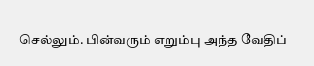செல்லும். பின்வரும் எறும்பு அந்த வேதிப்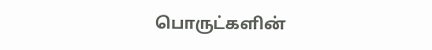பொருட்களின்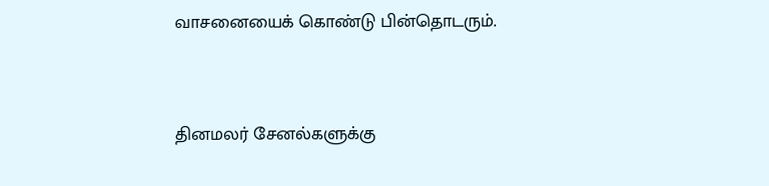வாசனையைக் கொண்டு பின்தொடரும்.


தினமலர் சேனல்களுக்கு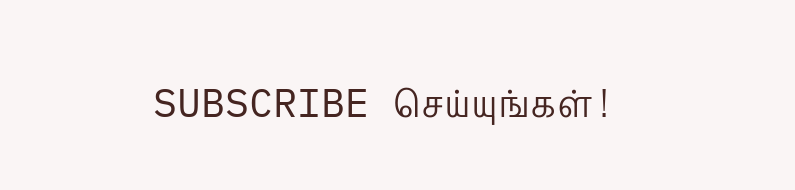SUBSCRIBE செய்யுங்கள் !